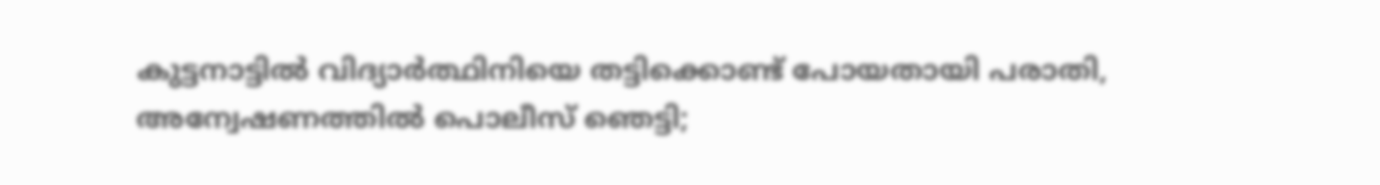കുട്ടനാട്ടില്‍ വിദ്യാര്‍ത്ഥിനിയെ തട്ടിക്കൊണ്ട് പോയതായി പരാതി, അന്വേഷണത്തില്‍ പൊലീസ് ഞെട്ടി;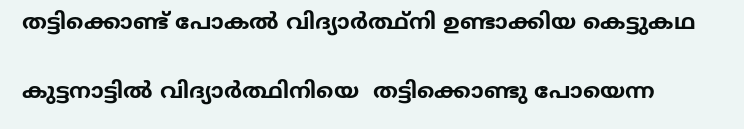തട്ടിക്കൊണ്ട് പോകല്‍ വിദ്യാര്‍ത്ഥ്‌നി ഉണ്ടാക്കിയ കെട്ടുകഥ

കുട്ടനാട്ടില്‍ വിദ്യാര്‍ത്ഥിനിയെ  തട്ടിക്കൊണ്ടു പോയെന്ന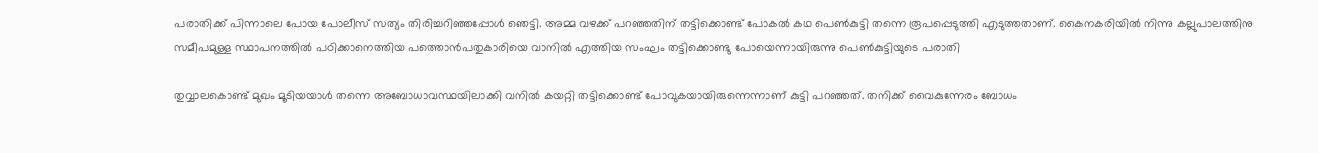പരാതിക്ക് പിന്നാലെ പോയ പോലീസ് സത്യം തിരിച്ചറിഞ്ഞപ്പോള്‍ ഞെട്ടി. അമ്മ വഴക്ക് പറഞ്ഞതിന് തട്ടിക്കൊണ്ട് പോകല്‍ കഥ പെണ്‍കുട്ടി തന്നെ രൂപപ്പെടുത്തി എടുത്തതാണ്. കൈനകരിയില്‍ നിന്നു കല്ലുപാലത്തിനു സമീപമുള്ള സ്ഥാപനത്തില്‍ പഠിക്കാനെത്തിയ പത്തൊന്‍പതുകാരിയെ വാനില്‍ എത്തിയ സംഘം തട്ടിക്കൊണ്ടു പോയെന്നായിരുന്നു പെണ്‍കുട്ടിയുടെ പരാതി

തുവ്വാലകൊണ്ട് മുഖം മൂടിയയാള്‍ തന്നെ അബോധാവസ്ഥയിലാക്കി വനില്‍ കയറ്റി തട്ടിക്കൊണ്ട് പോവുകയായിരുന്നെന്നാണ് കുട്ടി പറഞ്ഞത്. തനിക്ക് വൈകുന്നേരം ബോധം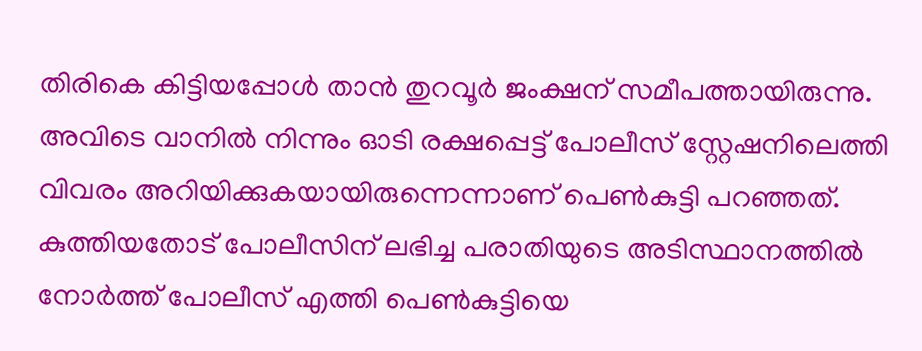തിരികെ കിട്ടിയപ്പോള്‍ താന്‍ തുറവൂര്‍ ജംക്ഷന് സമീപത്തായിരുന്നു. അവിടെ വാനില്‍ നിന്നും ഓടി രക്ഷപ്പെട്ട് പോലീസ് സ്റ്റേഷനിലെത്തി വിവരം അറിയിക്കുകയായിരുന്നെന്നാണ് പെണ്‍കുട്ടി പറഞ്ഞത്. കുത്തിയതോട് പോലീസിന് ലഭിച്ച പരാതിയുടെ അടിസ്ഥാനത്തില്‍ നോര്‍ത്ത് പോലീസ് എത്തി പെണ്‍കുട്ടിയെ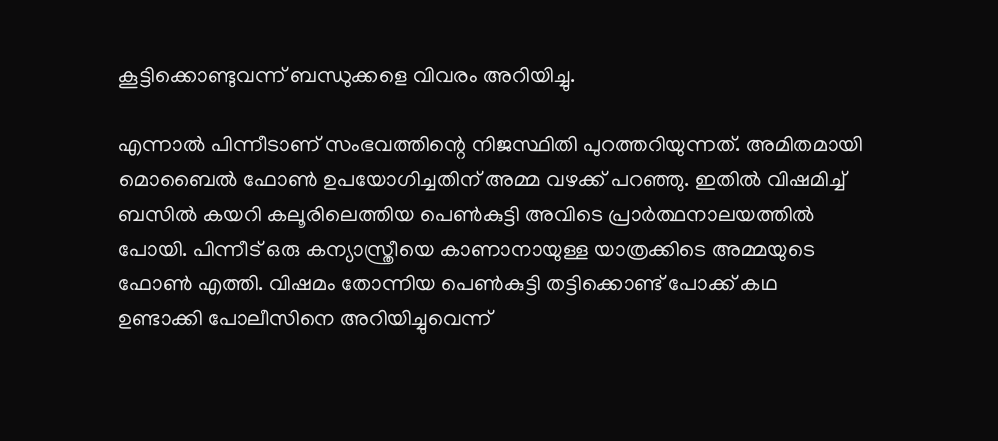കൂട്ടിക്കൊണ്ടുവന്ന് ബന്ധുക്കളെ വിവരം അറിയിച്ചു.

എന്നാല്‍ പിന്നീടാണ് സംഭവത്തിന്റെ നിജസ്ഥിതി പുറത്തറിയുന്നത്. അമിതമായി മൊബൈല്‍ ഫോണ്‍ ഉപയോഗിച്ചതിന് അമ്മ വഴക്ക് പറഞ്ഞു. ഇതില്‍ വിഷമിച്ച് ബസില്‍ കയറി കലൂരിലെത്തിയ പെണ്‍കുട്ടി അവിടെ പ്രാര്‍ത്ഥനാലയത്തില്‍ പോയി. പിന്നീട് ഒരു കന്യാസ്ത്രീയെ കാണാനായുള്ള യാത്രക്കിടെ അമ്മയുടെ ഫോണ്‍ എത്തി. വിഷമം തോന്നിയ പെണ്‍കുട്ടി തട്ടിക്കൊണ്ട് പോക്ക് കഥ ഉണ്ടാക്കി പോലീസിനെ അറിയിച്ചുവെന്ന്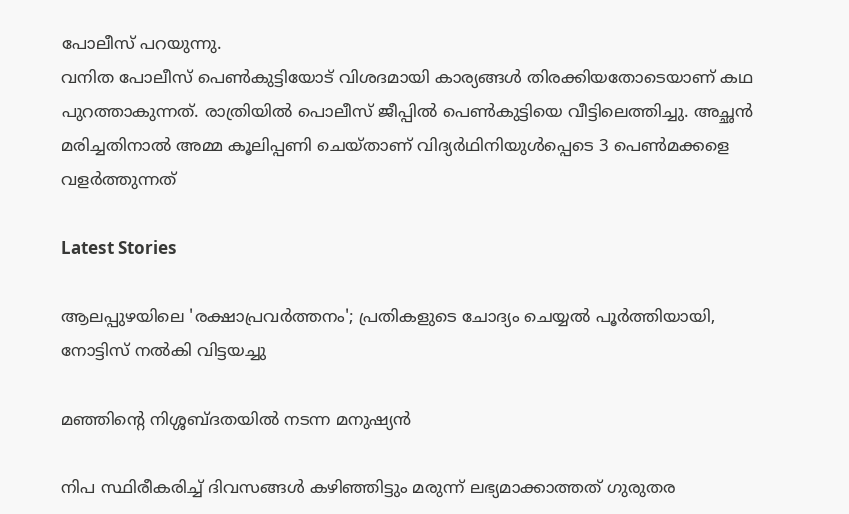പോലീസ് പറയുന്നു.
വനിത പോലീസ് പെണ്‍കുട്ടിയോട് വിശദമായി കാര്യങ്ങള്‍ തിരക്കിയതോടെയാണ് കഥ പുറത്താകുന്നത്. രാത്രിയില്‍ പൊലീസ് ജീപ്പില്‍ പെണ്‍കുട്ടിയെ വീട്ടിലെത്തിച്ചു. അച്ഛന്‍ മരിച്ചതിനാല്‍ അമ്മ കൂലിപ്പണി ചെയ്താണ് വിദ്യര്‍ഥിനിയുള്‍പ്പെടെ 3 പെണ്‍മക്കളെ വളര്‍ത്തുന്നത്

Latest Stories

ആലപ്പുഴയിലെ 'രക്ഷാപ്രവർത്തനം'; പ്രതികളുടെ ചോദ്യം ചെയ്യൽ പൂർത്തിയായി, നോട്ടിസ് നൽകി വിട്ടയച്ചു

മഞ്ഞിന്റെ നിശ്ശബ്ദതയിൽ നടന്ന മനുഷ്യൻ

നിപ സ്ഥിരീകരിച്ച് ദിവസങ്ങൾ കഴിഞ്ഞിട്ടും മരുന്ന് ലഭ്യമാക്കാത്തത് ഗുരുതര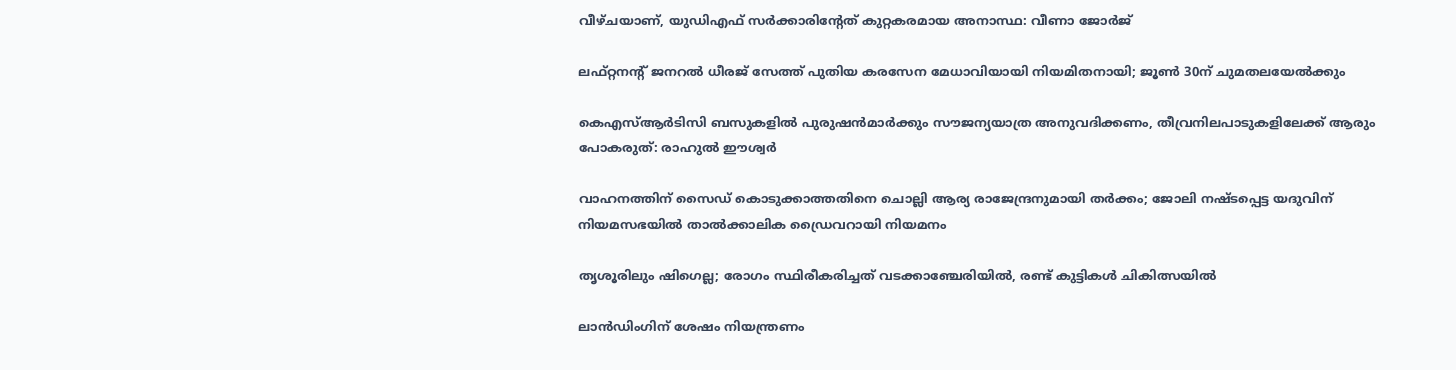വീഴ്ചയാണ്, യുഡിഎഫ് സർക്കാരിന്റേത് കുറ്റകരമായ അനാസ്ഥ: വീണാ ജോർജ്

ലഫ്റ്റനന്റ് ജനറൽ ധീരജ് സേത്ത് പുതിയ കരസേന മേധാവിയായി നിയമിതനായി; ജൂൺ 30ന് ചുമതലയേൽക്കും

കെഎസ്ആർടിസി ബസുകളിൽ പുരുഷൻമാർക്കും സൗജന്യയാത്ര അനുവദിക്കണം, തീവ്രനിലപാടുകളിലേക്ക് ആരും പോകരുത്: രാഹുൽ ഈശ്വർ

വാഹനത്തിന് സൈഡ് കൊടുക്കാത്തതിനെ ചൊല്ലി ആര്യ രാജേന്ദ്രനുമായി തർക്കം; ജോലി നഷ്ടപ്പെട്ട യദുവിന് നിയമസഭയിൽ താൽക്കാലിക ഡ്രൈവറായി നിയമനം

തൃശൂരിലും ഷിഗെല്ല; രോഗം സ്ഥിരീകരിച്ചത് വടക്കാഞ്ചേരിയിൽ, രണ്ട് കുട്ടികൾ ചികിത്സയിൽ

ലാൻഡിംഗിന് ശേഷം നിയന്ത്രണം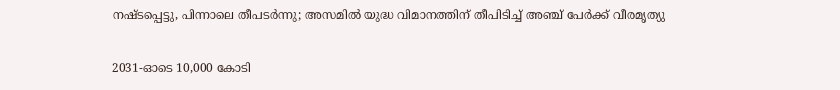നഷ്ടപ്പെട്ടു, പിന്നാലെ തീപടർന്നു; അസമിൽ യുദ്ധ വിമാനത്തിന് തീപിടിച്ച് അഞ്ച് പേർക്ക് വീരമൃത്യു

2031-ഓടെ 10,000 കോടി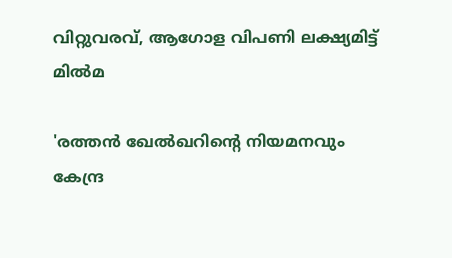വിറ്റുവരവ്, ആഗോള വിപണി ലക്ഷ്യമിട്ട് മിൽമ

'രത്തൻ ഖേൽഖറിന്റെ നിയമനവും കേന്ദ്ര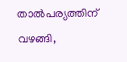താൽപര്യത്തിന് വഴങ്ങി,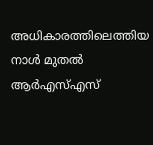അധികാരത്തിലെത്തിയ നാൾ മുതൽ ആർഎസ്എസ്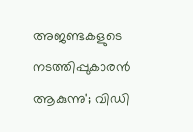അജണ്ടകളുടെ നടത്തിപ്പുകാരൻ ആകുന്നു'; വിഡി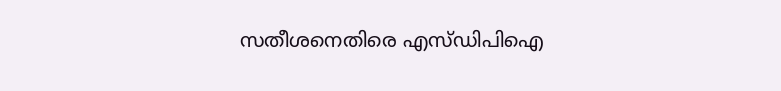സതീശനെതിരെ എസ്ഡിപിഐ